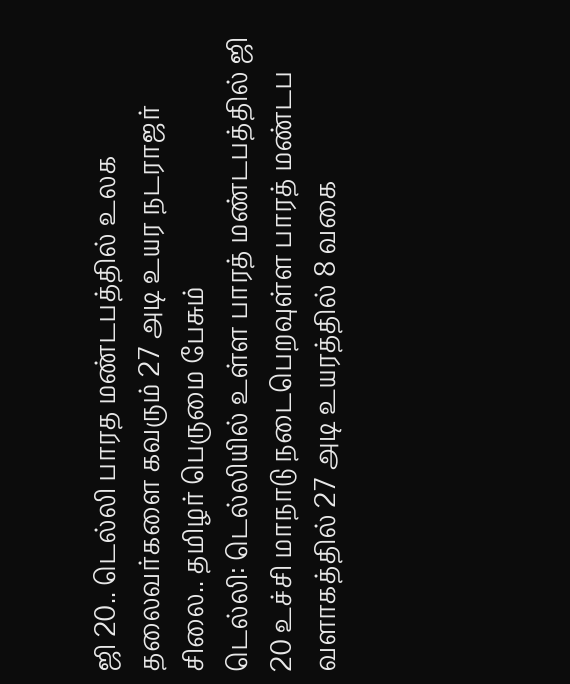ஜி 20.. டெல்லி பாரத மண்டபத்தில் உலக தலைவர்களை கவரும் 27 அடி உயர நடராஜர் சிலை.. தமிழர் பெருமை பேசும்
டெல்லி: டெல்லியில் உள்ள பாரத் மண்டபத்தில் ஜி 20 உச்சி மாநாடு நடைபெறவுள்ள பாரத் மண்டப வளாகத்தில் 27 அடி உயரத்தில் 8 வகை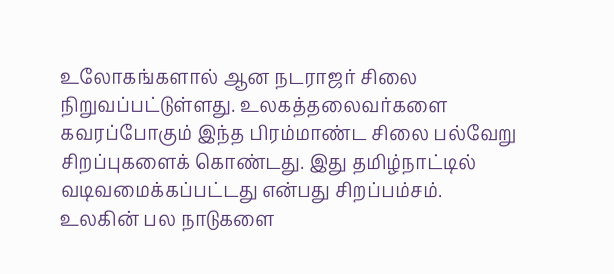உலோகங்களால் ஆன நடராஜர் சிலை நிறுவப்பட்டுள்ளது. உலகத்தலைவர்களை கவரப்போகும் இந்த பிரம்மாண்ட சிலை பல்வேறு சிறப்புகளைக் கொண்டது. இது தமிழ்நாட்டில் வடிவமைக்கப்பட்டது என்பது சிறப்பம்சம்.
உலகின் பல நாடுகளை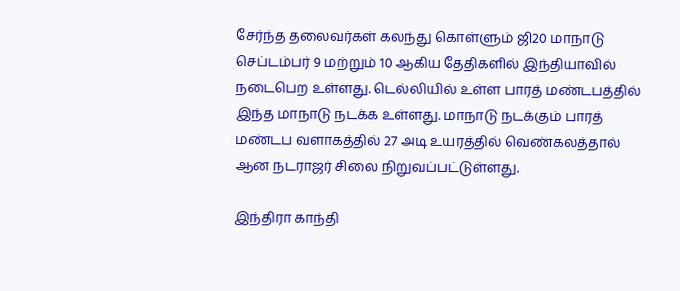சேர்ந்த தலைவர்கள் கலந்து கொள்ளும் ஜி20 மாநாடு செப்டம்பர் 9 மற்றும் 10 ஆகிய தேதிகளில் இந்தியாவில் நடைபெற உள்ளது. டெல்லியில் உள்ள பாரத் மண்டபத்தில் இந்த மாநாடு நடக்க உள்ளது. மாநாடு நடக்கும் பாரத் மண்டப வளாகத்தில் 27 அடி உயரத்தில் வெண்கலத்தால் ஆன நடராஜர் சிலை நிறுவப்பட்டுள்ளது.

இந்திரா காந்தி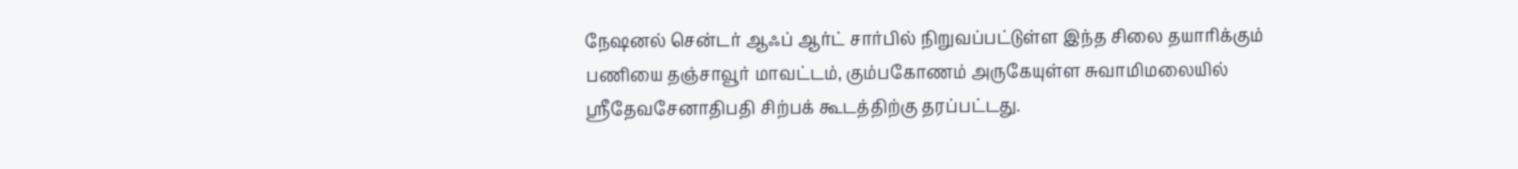நேஷனல் சென்டர் ஆஃப் ஆர்ட் சார்பில் நிறுவப்பட்டுள்ள இந்த சிலை தயாரிக்கும் பணியை தஞ்சாவூர் மாவட்டம், கும்பகோணம் அருகேயுள்ள சுவாமிமலையில் ஸ்ரீதேவசேனாதிபதி சிற்பக் கூடத்திற்கு தரப்பட்டது.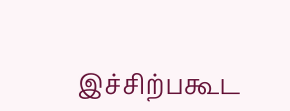இச்சிற்பகூட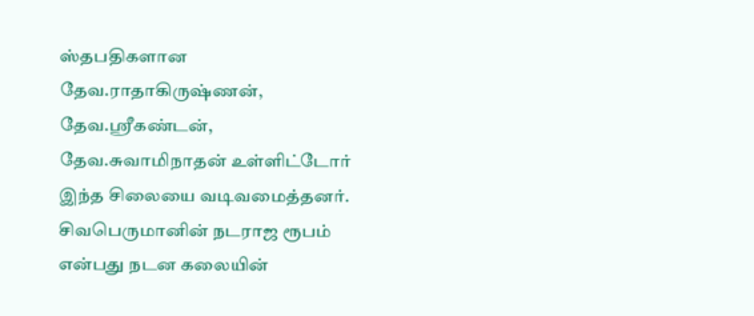ஸ்தபதிகளான தேவ.ராதாகிருஷ்ணன், தேவ.ஸ்ரீகண்டன், தேவ.சுவாமிநாதன் உள்ளிட்டோர் இந்த சிலையை வடிவமைத்தனர்.
சிவபெருமானின் நடராஜ ரூபம் என்பது நடன கலையின்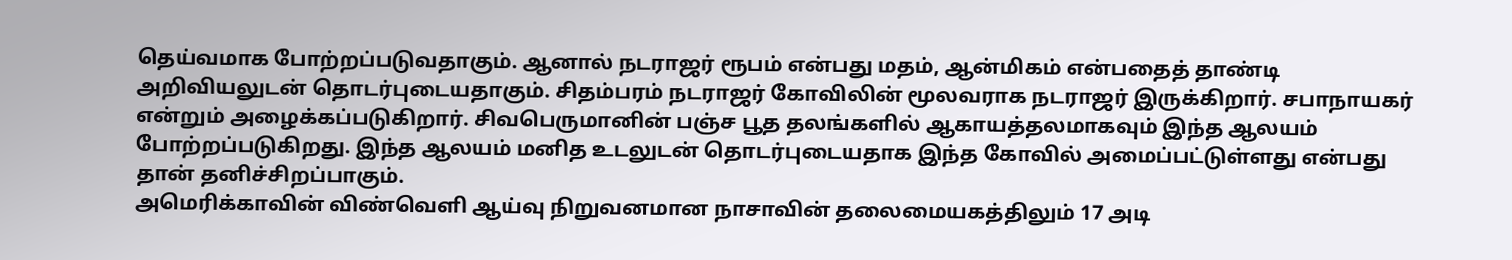தெய்வமாக போற்றப்படுவதாகும். ஆனால் நடராஜர் ரூபம் என்பது மதம், ஆன்மிகம் என்பதைத் தாண்டி அறிவியலுடன் தொடர்புடையதாகும். சிதம்பரம் நடராஜர் கோவிலின் மூலவராக நடராஜர் இருக்கிறார். சபாநாயகர் என்றும் அழைக்கப்படுகிறார். சிவபெருமானின் பஞ்ச பூத தலங்களில் ஆகாயத்தலமாகவும் இந்த ஆலயம் போற்றப்படுகிறது. இந்த ஆலயம் மனித உடலுடன் தொடர்புடையதாக இந்த கோவில் அமைப்பட்டுள்ளது என்பது தான் தனிச்சிறப்பாகும்.
அமெரிக்காவின் விண்வெளி ஆய்வு நிறுவனமான நாசாவின் தலைமையகத்திலும் 17 அடி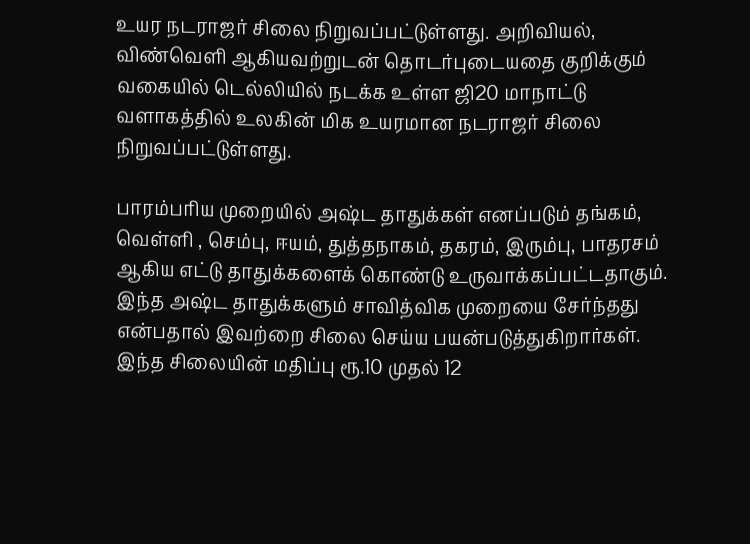உயர நடராஜர் சிலை நிறுவப்பட்டுள்ளது. அறிவியல், விண்வெளி ஆகியவற்றுடன் தொடர்புடையதை குறிக்கும் வகையில் டெல்லியில் நடக்க உள்ள ஜி20 மாநாட்டு வளாகத்தில் உலகின் மிக உயரமான நடராஜர் சிலை நிறுவப்பட்டுள்ளது.

பாரம்பரிய முறையில் அஷ்ட தாதுக்கள் எனப்படும் தங்கம், வெள்ளி , செம்பு, ஈயம், துத்தநாகம், தகரம், இரும்பு, பாதரசம் ஆகிய எட்டு தாதுக்களைக் கொண்டு உருவாக்கப்பட்டதாகும். இந்த அஷ்ட தாதுக்களும் சாவித்விக முறையை சேர்ந்தது என்பதால் இவற்றை சிலை செய்ய பயன்படுத்துகிறார்கள். இந்த சிலையின் மதிப்பு ரூ.10 முதல் 12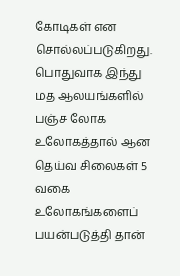கோடிகள் என சொல்லப்படுகிறது. பொதுவாக இந்து மத ஆலயங்களில் பஞ்ச லோக உலோகத்தால் ஆன தெய்வ சிலைகள் 5 வகை உலோகங்களைப் பயன்படுத்தி தான்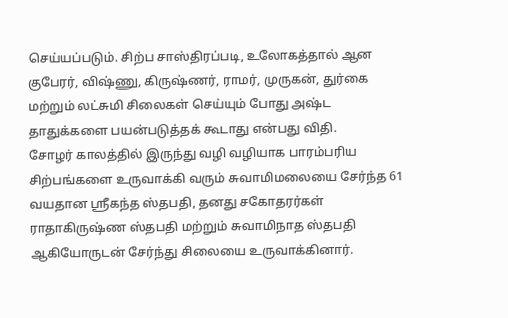செய்யப்படும். சிற்ப சாஸ்திரப்படி, உலோகத்தால் ஆன குபேரர், விஷ்ணு, கிருஷ்ணர், ராமர், முருகன், துர்கை மற்றும் லட்சுமி சிலைகள் செய்யும் போது அஷ்ட தாதுக்களை பயன்படுத்தக் கூடாது என்பது விதி.
சோழர் காலத்தில் இருந்து வழி வழியாக பாரம்பரிய சிற்பங்களை உருவாக்கி வரும் சுவாமிமலையை சேர்ந்த 61 வயதான ஸ்ரீகந்த ஸ்தபதி, தனது சகோதரர்கள் ராதாகிருஷ்ண ஸ்தபதி மற்றும் சுவாமிநாத ஸ்தபதி ஆகியோருடன் சேர்ந்து சிலையை உருவாக்கினார்.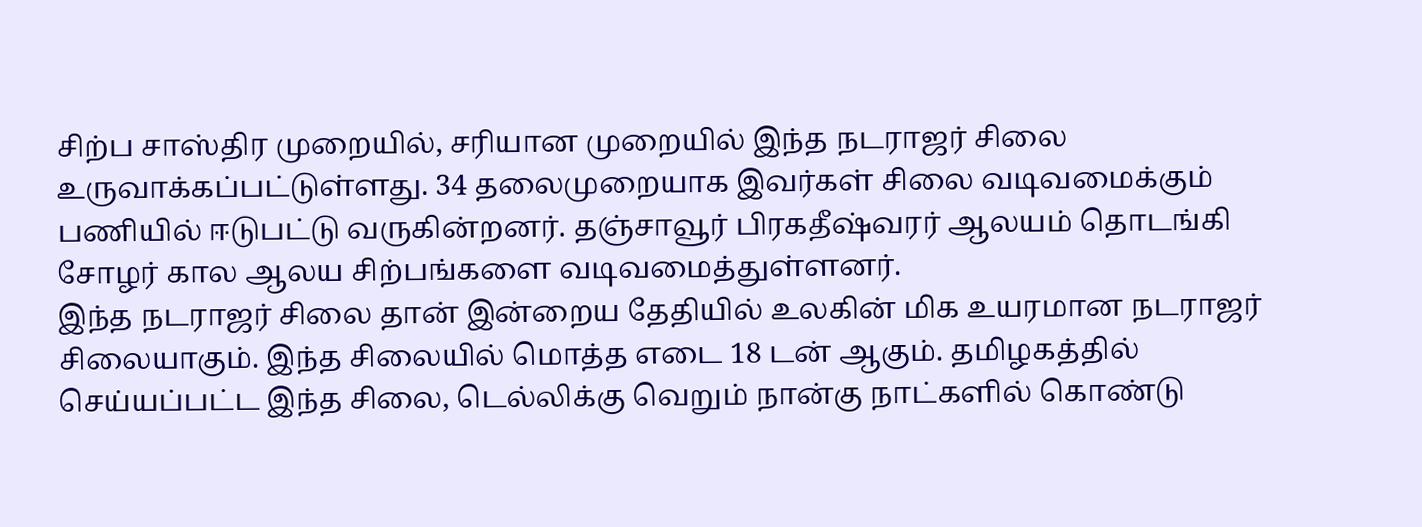சிற்ப சாஸ்திர முறையில், சரியான முறையில் இந்த நடராஜர் சிலை உருவாக்கப்பட்டுள்ளது. 34 தலைமுறையாக இவர்கள் சிலை வடிவமைக்கும் பணியில் ஈடுபட்டு வருகின்றனர். தஞ்சாவூர் பிரகதீஷ்வரர் ஆலயம் தொடங்கி சோழர் கால ஆலய சிற்பங்களை வடிவமைத்துள்ளனர்.
இந்த நடராஜர் சிலை தான் இன்றைய தேதியில் உலகின் மிக உயரமான நடராஜர் சிலையாகும். இந்த சிலையில் மொத்த எடை 18 டன் ஆகும். தமிழகத்தில் செய்யப்பட்ட இந்த சிலை, டெல்லிக்கு வெறும் நான்கு நாட்களில் கொண்டு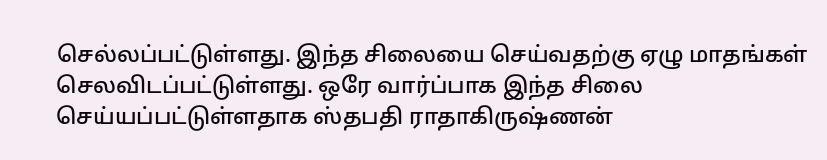செல்லப்பட்டுள்ளது. இந்த சிலையை செய்வதற்கு ஏழு மாதங்கள் செலவிடப்பட்டுள்ளது. ஒரே வார்ப்பாக இந்த சிலை செய்யப்பட்டுள்ளதாக ஸ்தபதி ராதாகிருஷ்ணன்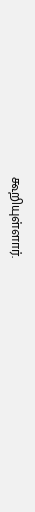கூறியுள்ளார்.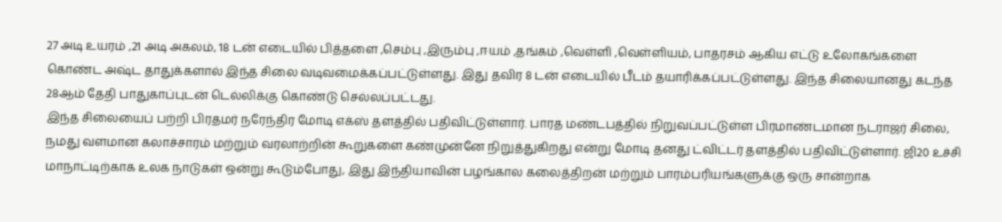27 அடி உயரம் ,21 அடி அகலம், 18 டன் எடையில் பித்தளை ,செம்பு ,இரும்பு ,ஈயம் ,தங்கம் ,வெள்ளி ,வெள்ளியம், பாதரசம் ஆகிய எட்டு உலோகங்களை கொண்ட அஷ்ட தாதுக்களால் இந்த சிலை வடிவமைக்கப்பட்டுள்ளது. இது தவிர 8 டன் எடையில் பீடம் தயாரிக்கப்பட்டுள்ளது. இந்த சிலையானது கடந்த 28ஆம் தேதி பாதுகாப்புடன் டெல்லிக்கு கொண்டு செல்லப்பட்டது.
இந்த சிலையைப் பற்றி பிரதமர் நரேந்திர மோடி எக்ஸ் தளத்தில் பதிவிட்டுள்ளார். பாரத மண்டபத்தில் நிறுவப்பட்டுள்ள பிரமாண்டமான நடராஜர் சிலை, நமது வளமான கலாச்சாரம் மற்றும் வரலாற்றின் கூறுகளை கண்முன்னே நிறுத்துகிறது என்று மோடி தனது ட்விட்டர் தளத்தில் பதிவிட்டுள்ளார். ஜி20 உச்சி மாநாட்டிற்காக உலக நாடுகள் ஒன்று கூடும்போது, இது இந்தியாவின் பழங்கால கலைத்திறன் மற்றும் பாரம்பரியங்களுக்கு ஒரு சான்றாக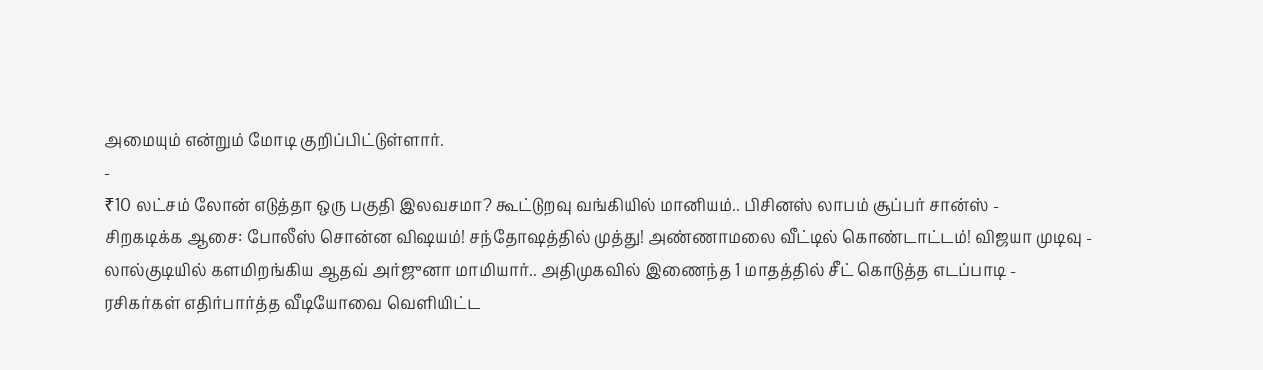அமையும் என்றும் மோடி குறிப்பிட்டுள்ளார்.
-
₹10 லட்சம் லோன் எடுத்தா ஒரு பகுதி இலவசமா? கூட்டுறவு வங்கியில் மானியம்.. பிசினஸ் லாபம் சூப்பர் சான்ஸ் -
சிறகடிக்க ஆசை: போலீஸ் சொன்ன விஷயம்! சந்தோஷத்தில் முத்து! அண்ணாமலை வீட்டில் கொண்டாட்டம்! விஜயா முடிவு -
லால்குடியில் களமிறங்கிய ஆதவ் அர்ஜுனா மாமியார்.. அதிமுகவில் இணைந்த 1 மாதத்தில் சீட் கொடுத்த எடப்பாடி -
ரசிகர்கள் எதிர்பார்த்த வீடியோவை வெளியிட்ட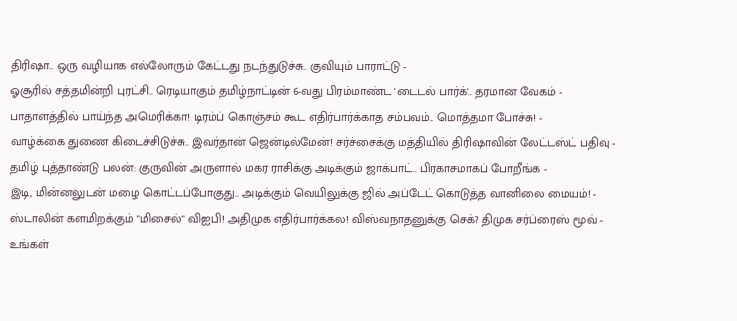திரிஷா.. ஒரு வழியாக எல்லோரும் கேட்டது நடந்துடுச்சு.. குவியும் பாராட்டு -
ஓசூரில் சத்தமின்றி புரட்சி.. ரெடியாகும் தமிழ்நாட்டின் 6-வது பிரம்மாண்ட 'டைடல் பார்க்'.. தரமான வேகம் -
பாதாளத்தில் பாய்ந்த அமெரிக்கா! டிரம்ப் கொஞ்சம் கூட எதிர்பார்க்காத சம்பவம்.. மொத்தமா போச்சு! -
வாழ்க்கை துணை கிடைச்சிடுச்சு.. இவர்தான் ஜென்டில்மேன்! சர்ச்சைக்கு மத்தியில் திரிஷாவின் லேட்டஸ்ட் பதிவு -
தமிழ் புத்தாண்டு பலன்: குருவின் அருளால் மகர ராசிக்கு அடிக்கும் ஜாக்பாட்.. பிரகாசமாகப் போறீங்க -
இடி, மின்னலுடன் மழை கொட்டப்போகுது.. அடிக்கும் வெயிலுக்கு ஜில் அப்டேட் கொடுத்த வானிலை மையம்! -
ஸ்டாலின் களமிறக்கும் "மிசைல்" விஐபி! அதிமுக எதிர்பார்க்கல! விஸ்வநாதனுக்கு செக்? திமுக சர்ப்ரைஸ் மூவ் -
உங்கள்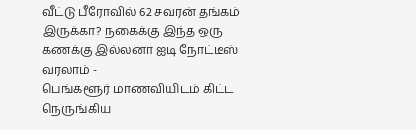வீட்டு பீரோவில் 62 சவரன் தங்கம் இருக்கா? நகைக்கு இந்த ஒரு கணக்கு இல்லனா ஐடி நோட்டீஸ் வரலாம் -
பெங்களூர் மாணவியிடம் கிட்ட நெருங்கிய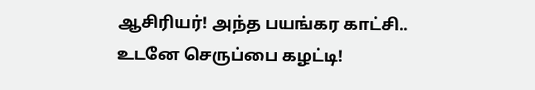ஆசிரியர்! அந்த பயங்கர காட்சி.. உடனே செருப்பை கழட்டி!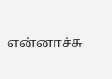என்னாச்சு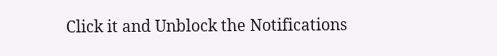Click it and Unblock the Notifications